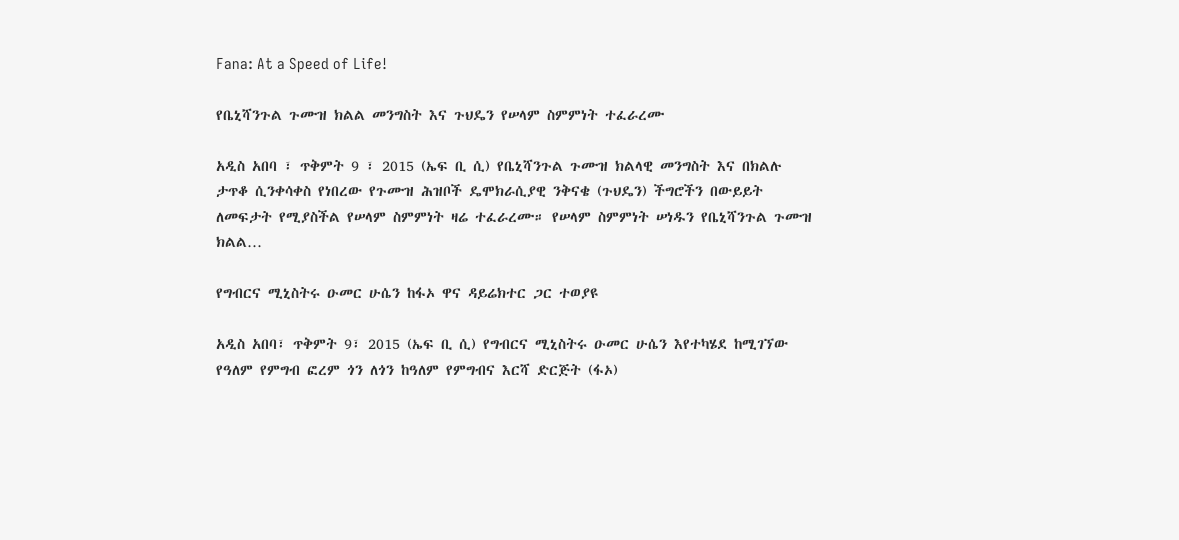Fana: At a Speed of Life!

የቤኒሻንጉል ጉሙዝ ክልል መንግስት እና ጉህዴን የሠላም ስምምነት ተፈራረሙ

አዲስ አበባ ፣ ጥቅምት 9 ፣ 2015 (ኤፍ ቢ ሲ) የቤኒሻንጉል ጉሙዝ ክልላዊ መንግስት እና በክልሉ ታጥቆ ሲንቀሳቀስ የነበረው የጉሙዝ ሕዝቦች ዴሞክራሲያዊ ንቅናቄ (ጉህዴን) ችግሮችን በውይይት ለመፍታት የሚያስችል የሠላም ስምምነት ዛሬ ተፈራረሙ። የሠላም ስምምነት ሠነዱን የቤኒሻንጉል ጉሙዝ ክልል…

የግብርና ሚኒስትሩ ዑመር ሁሴን ከፋኦ ዋና ዳይሬክተር ጋር ተወያዩ

አዲስ አበባ፣ ጥቅምት 9፣ 2015 (ኤፍ ቢ ሲ) የግብርና ሚኒስትሩ ዑመር ሁሴን እየተካሄደ ከሚገኘው የዓለም የምግብ ፎረም ጎን ለጎን ከዓለም የምግብና እርሻ ድርጅት (ፋኦ)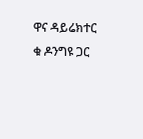ዋና ዳይሬክተር ቁ ዶንግዩ ጋር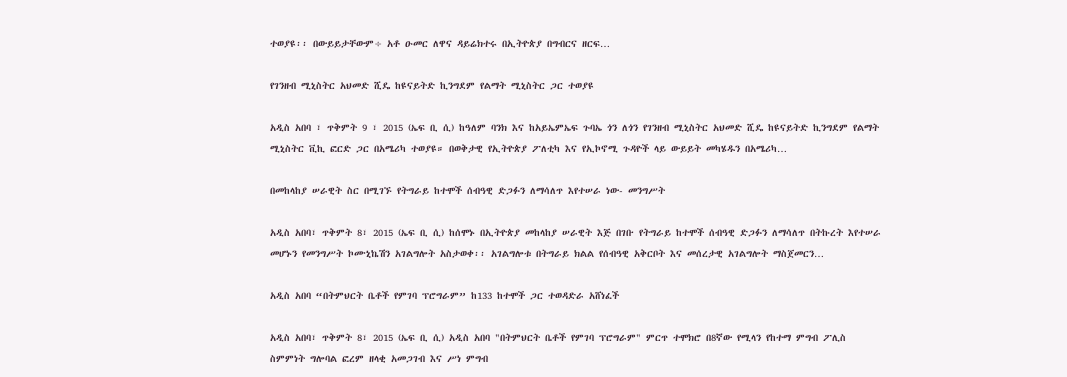ተወያዩ፡፡ በውይይታቸውም÷ አቶ ዑመር ለዋና ዳይሬክተሩ በኢትዮጵያ በግብርና ዘርፍ…

የገንዘብ ሚኒስትር አህመድ ሺዴ ከዩናይትድ ኪንግደም የልማት ሚኒስትር ጋር ተወያዩ

አዲስ አበባ ፣ ጥቅምት 9 ፣ 2015 (ኤፍ ቢ ሲ) ከዓለም ባንክ እና ከአይኤምኤፍ ጉባኤ ጎን ለጎን የገንዘብ ሚኒስትር አህመድ ሺዴ ከዩናይትድ ኪንግደም የልማት ሚኒስትር ቪኪ ፎርድ ጋር በአሜሪካ ተወያዩ። በወቅታዊ የኢትዮጵያ ፖለቲካ እና የኢኮኖሚ ጉዳዮች ላይ ውይይት መካሄዱን በአሜሪካ…

በመከላከያ ሠራዊት ስር በሚገኙ የትግራይ ከተሞች ሰብዓዊ ድጋፉን ለማሳለጥ እየተሠራ ነው- መንግሥት

አዲስ አበባ፣ ጥቅምት 8፣ 2015 (ኤፍ ቢ ሲ) ከሰሞኑ በኢትዮጵያ መከላከያ ሠራዊት እጅ በገቡ የትግራይ ከተሞች ሰብዓዊ ድጋፉን ለማሳለጥ በትኩረት እየተሠራ መሆኑን የመንግሥት ኮሙኒኬሽን አገልግሎት አስታወቀ፡፡ አገልግሎቱ በትግራይ ክልል የሰብዓዊ አቅርቦት እና መሰረታዊ አገልግሎት ማስጀመርን…

አዲስ አበባ “በትምህርት ቤቶች የምገባ ፕሮግራም” ከ133 ከተሞች ጋር ተወዳድራ አሸነፈች

አዲስ አበባ፣ ጥቅምት 8፣ 2015 (ኤፍ ቢ ሲ) አዲስ አበባ "በትምህርት ቤቶች የምገባ ፕሮግራም" ምርጥ ተሞክሮ በ8ኛው የሚላን የከተማ ምግብ ፖሊስ ስምምነት ግሎባል ፎረም ዘላቂ አመጋገብ እና ሥነ ምግብ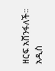ዘርፍ አሸንፋለች፡፡ አዲስ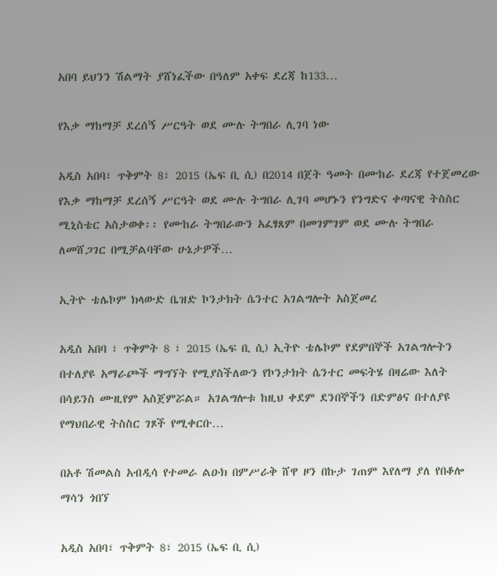አበባ ይህንን ሽልማት ያሸነፈችው በዓለም አቀፍ ደረጃ ከ133…

የእቃ ማከማቻ ደረሰኝ ሥርዓት ወደ ሙሉ ትግበራ ሊገባ ነው

አዲስ አበባ፣ ጥቅምት 8፣ 2015 (ኤፍ ቢ ሲ) በ2014 በጀት ዓመት በሙከራ ደረጃ የተጀመረው የእቃ ማከማቻ ደረሰኝ ሥርዓት ወደ ሙሉ ትግበራ ሊገባ መሆኑን የንግድና ቀጣናዊ ትስስር ሚኒስቴር አስታወቀ፡፡ የሙከራ ትግበራውን አፈፃጸም በመገምገም ወደ ሙሉ ትግበራ ለመሸጋገር በሚቻልባቸው ሁኔታዎች…

ኢትዮ ቴሌኮም ክላውድ ቤዝድ ኮንታክት ሴንተር አገልግሎት አስጀመረ

አዲስ አበባ ፣ ጥቅምት 8 ፣ 2015 (ኤፍ ቢ ሲ) ኢትዮ ቴሌኮም የደምበኞች አገልግሎትን በተለያዩ አማራጮች ማግኘት የሚያስችለውን የኮንታክት ሴንተር መፍትሄ በዛሬው እለት በሳይንስ ሙዚየም አስጀምሯል። አገልግሎቱ ከዚህ ቀደም ደንበኞችን በድምፅና በተለያዩ የማህበራዊ ትስስር ገጾች የሚቀርቡ…

በአቶ ሽመልስ አብዲሳ የተመራ ልዑክ በምሥራቅ ሸዋ ዞን በኩታ ገጠም እየለማ ያለ የበቆሎ ማሳን ጎበኘ

አዲስ አበባ፣ ጥቅምት 8፣ 2015 (ኤፍ ቢ ሲ)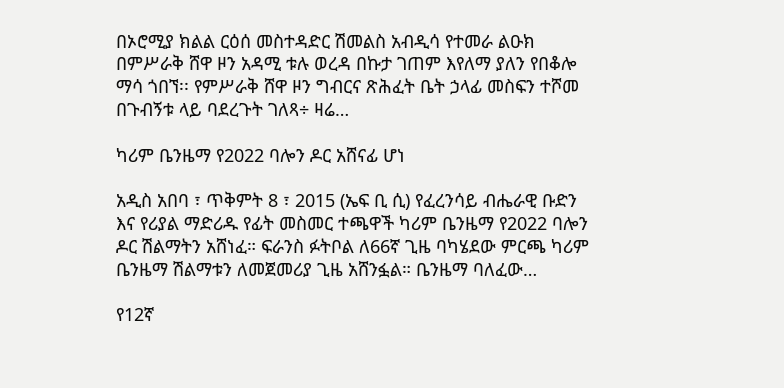በኦሮሚያ ክልል ርዕሰ መስተዳድር ሽመልስ አብዲሳ የተመራ ልዑክ በምሥራቅ ሸዋ ዞን አዳሚ ቱሉ ወረዳ በኩታ ገጠም እየለማ ያለን የበቆሎ ማሳ ጎበኘ፡፡ የምሥራቅ ሸዋ ዞን ግብርና ጽሕፈት ቤት ኃላፊ መስፍን ተሾመ በጉብኝቱ ላይ ባደረጉት ገለጻ÷ ዛሬ…

ካሪም ቤንዜማ የ2022 ባሎን ዶር አሸናፊ ሆነ

አዲስ አበባ ፣ ጥቅምት 8 ፣ 2015 (ኤፍ ቢ ሲ) የፈረንሳይ ብሔራዊ ቡድን እና የሪያል ማድሪዱ የፊት መስመር ተጫዋች ካሪም ቤንዜማ የ2022 ባሎን ዶር ሽልማትን አሸነፈ። ፍራንስ ፉትቦል ለ66ኛ ጊዜ ባካሄደው ምርጫ ካሪም ቤንዜማ ሽልማቱን ለመጀመሪያ ጊዜ አሸንፏል። ቤንዜማ ባለፈው…

የ12ኛ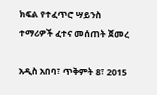ክፍል የተፈጥሮ ሣይንስ ተማሪዎች ፈተና መሰጠት ጀመረ

አዲስ አበባ፣ ጥቅምት 8፣ 2015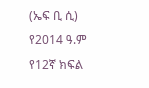(ኤፍ ቢ ሲ) የ2014 ዓ.ም የ12ኛ ክፍል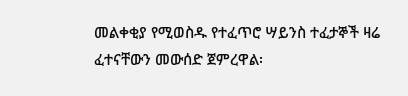መልቀቂያ የሚወስዱ የተፈጥሮ ሣይንስ ተፈታኞች ዛሬ ፈተናቸውን መውሰድ ጀምረዋል፡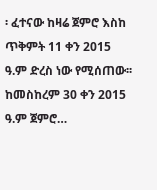፡ ፈተናው ከዛሬ ጀምሮ እስከ ጥቅምት 11 ቀን 2015 ዓ.ም ድረስ ነው የሚሰጠው፡፡ ከመስከረም 30 ቀን 2015 ዓ.ም ጀምሮ…